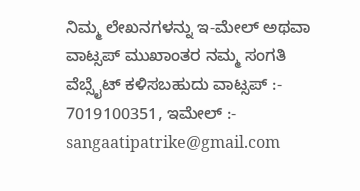ನಿಮ್ಮ ಲೇಖನಗಳನ್ನು ಇ-ಮೇಲ್ ಅಥವಾ ವಾಟ್ಸಪ್ ಮುಖಾಂತರ ನಮ್ಮ ಸಂಗತಿ ವೆಬ್ಸೈಟ್ ಕಳಿಸಬಹುದು ವಾಟ್ಸಪ್‌ :- 7019100351, ಇಮೇಲ್ :- sangaatipatrike@gmail.com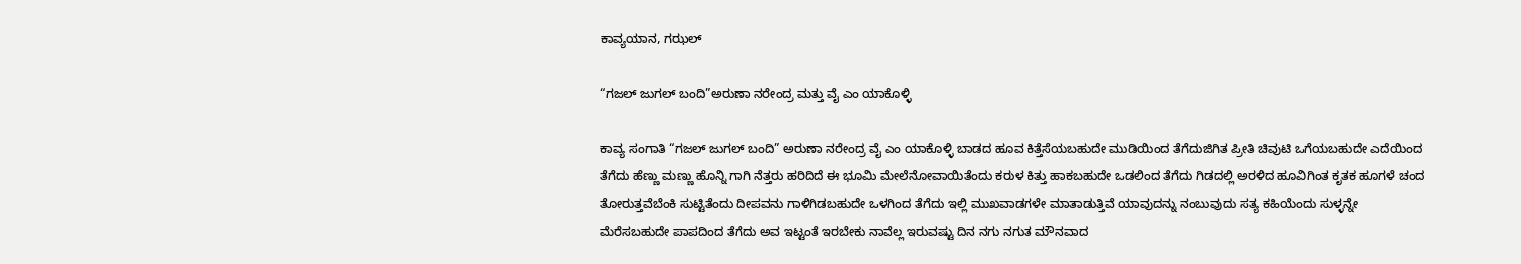ಕಾವ್ಯಯಾನ, ಗಝಲ್

“ಗಜಲ್‌ ಜುಗಲ್‌ ಬಂದಿ”ಅರುಣಾ ನರೇಂದ್ರ ಮತ್ತು ವೈ ಎಂ ಯಾಕೊಳ್ಳಿ

ಕಾವ್ಯ ಸಂಗಾತಿ “ಗಜಲ್‌ ಜುಗಲ್‌ ಬಂದಿ” ಅರುಣಾ ನರೇಂದ್ರ ವೈ ಎಂ ಯಾಕೊಳ್ಳಿ ಬಾಡದ ಹೂವ ಕಿತ್ತೆಸೆಯಬಹುದೇ ಮುಡಿಯಿಂದ ತೆಗೆದುಜಿಗಿತ ಪ್ರೀತಿ ಚಿವುಟಿ ಒಗೆಯಬಹುದೇ ಎದೆಯಿಂದ ತೆಗೆದು ಹೆಣ್ಣು ಮಣ್ಣು ಹೊನ್ನಿ ಗಾಗಿ ನೆತ್ತರು ಹರಿದಿದೆ ಈ ಭೂಮಿ ಮೇಲೆನೋವಾಯಿತೆಂದು ಕರುಳ ಕಿತ್ತು ಹಾಕಬಹುದೇ ಒಡಲಿಂದ ತೆಗೆದು ಗಿಡದಲ್ಲಿ ಅರಳಿದ ಹೂವಿಗಿಂತ ಕೃತಕ ಹೂಗಳೆ ಚಂದ ತೋರುತ್ತವೆಬೆಂಕಿ ಸುಟ್ಟಿತೆಂದು ದೀಪವನು ಗಾಳಿಗಿಡಬಹುದೇ ಒಳಗಿಂದ ತೆಗೆದು ಇಲ್ಲಿ ಮುಖವಾಡಗಳೇ ಮಾತಾಡುತ್ತಿವೆ ಯಾವುದನ್ನು ನಂಬುವುದು ಸತ್ಯ ಕಹಿಯೆಂದು ಸುಳ್ಳನ್ನೇ ಮೆರೆಸಬಹುದೇ ಪಾಪದಿಂದ ತೆಗೆದು ಅವ ಇಟ್ಟಂತೆ ಇರಬೇಕು ನಾವೆಲ್ಲ ಇರುವಷ್ಟು ದಿನ ನಗು ನಗುತ ಮೌನವಾದ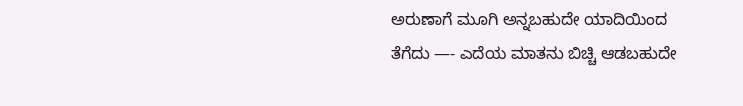ಅರುಣಾಗೆ ಮೂಗಿ ಅನ್ನಬಹುದೇ ಯಾದಿಯಿಂದ ತೆಗೆದು —- ಎದೆಯ ಮಾತನು ಬಿಚ್ಚಿ ಆಡಬಹುದೇ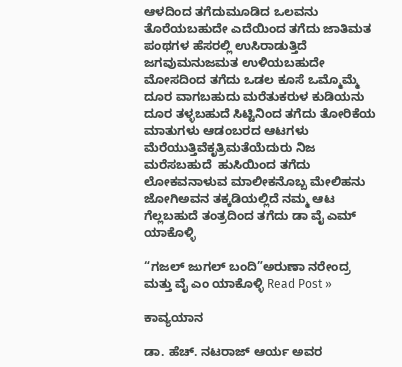ಆಳದಿಂದ ತಗೆದುಮೂಡಿದ ಒಲವನು ತೊರೆಯಬಹುದೇ ಎದೆಯಿಂದ ತಗೆದು ಜಾತಿ‌ಮತ ಪಂಥಗಳ ಹೆಸರಲ್ಲಿ ಉಸಿರಾಡುತ್ತಿದೆ ಜಗವುಮನುಜ‌ಮತ ಉಳಿಯಬಹುದೇ ಮೋಸದಿಂದ ತಗೆದು ಒಡಲ ಕೂಸೆ ಒಮ್ಮೊಮ್ಮೆ ದೂರ ವಾಗಬಹುದು ಮರೆತುಕರುಳ ಕುಡಿಯನು ದೂರ ತಳ್ಳಬಹುದೆ ಸಿಟ್ಟಿನಿಂದ ತಗೆದು ತೋರಿಕೆಯ ಮಾತುಗಳು ಆಡಂಬರದ ಆಟಗಳು ಮೆರೆಯುತ್ತಿವೆಕೃತ್ರಿಮತೆಯೆದುರು ನಿಜ ಮರೆಸಬಹುದೆ  ಹುಸಿಯಿಂದ ತಗೆದು ಲೋಕವನಾಳುವ ಮಾಲೀಕನೊಬ್ಬ‌ ಮೇಲಿಹನು ಜೋಗಿಅವನ ತಕ್ಕಡಿಯಲ್ಲಿದೆ ನಮ್ಮ ಆಟ ಗೆಲ್ಲಬಹುದೆ ತಂತ್ರದಿಂದ ತಗೆದು ಡಾ ವೈ ಎಮ್ ಯಾಕೊಳ್ಳಿ

“ಗಜಲ್‌ ಜುಗಲ್‌ ಬಂದಿ”ಅರುಣಾ ನರೇಂದ್ರ ಮತ್ತು ವೈ ಎಂ ಯಾಕೊಳ್ಳಿ Read Post »

ಕಾವ್ಯಯಾನ

ಡಾ. ಹೆಚ್. ನಟರಾಜ್ ಆರ್ಯ ಅವರ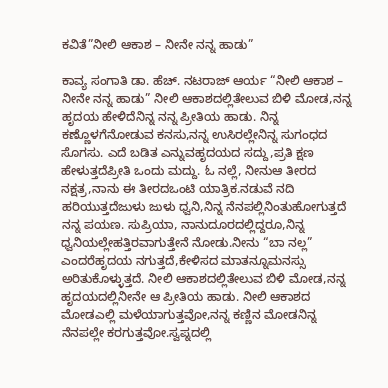ಕವಿತೆ”ನೀಲಿ ಆಕಾಶ – ನೀನೇ ನನ್ನ ಹಾಡು”

ಕಾವ್ಯ ಸಂಗಾತಿ ಡಾ. ಹೆಚ್. ನಟರಾಜ್ ಆರ್ಯ “ನೀಲಿ ಆಕಾಶ – ನೀನೇ ನನ್ನ ಹಾಡು” ನೀಲಿ ಆಕಾಶದಲ್ಲಿತೇಲುವ ಬಿಳಿ ಮೋಡ,ನನ್ನ ಹೃದಯ ಹೇಳಿದೆನಿನ್ನ ನನ್ನ ಪ್ರೀತಿಯ ಹಾಡು. ನಿನ್ನ ಕಣ್ಣೊಳಗೆನೋಡುವ ಕನಸು,ನನ್ನ ಉಸಿರಲ್ಲೇನಿನ್ನ ಸುಗಂಧದ ಸೊಗಸು. ಎದೆ ಬಡಿತ ಎನ್ನುವಹೃದಯದ ಸದ್ದು,ಪ್ರತಿ ಕ್ಷಣ ಹೇಳುತ್ತದೆಪ್ರೀತಿ ಒಂದು ಮದ್ದು. ಓ ನಲ್ಲೆ, ನೀನುಆ ತೀರದ ನಕ್ಷತ್ರ,ನಾನು ಈ ತೀರದಒಂಟಿ ಯಾತ್ರಿಕ.ನಡುವೆ ನದಿ ಹರಿಯುತ್ತದೆಜುಳು ಜುಳು ಧ್ವನಿ,ನಿನ್ನ ನೆನಪಲ್ಲಿನಿಂತುಹೋಗುತ್ತದೆ ನನ್ನ ಪಯಣ. ಸುಪ್ರಿಯಾ, ನಾನುದೂರದಲ್ಲಿದ್ದರೂ,ನಿನ್ನ ಧ್ವನಿಯಲ್ಲೇಹತ್ತಿರವಾಗುತ್ತೇನೆ ನೋಡು.ನೀನು “ಬಾ ನಲ್ಲ” ಎಂದರೆಹೃದಯ ನಗುತ್ತದೆ,ಕೇಳಿಸದ ಮಾತನ್ನೂಮನಸ್ಸು ಅರಿತುಕೊಳ್ಳುತ್ತದೆ. ನೀಲಿ ಆಕಾಶದಲ್ಲಿತೇಲುವ ಬಿಳಿ ಮೋಡ,ನನ್ನ ಹೃದಯದಲ್ಲಿನೀನೇ ಆ ಪ್ರೀತಿಯ ಹಾಡು. ನೀಲಿ ಆಕಾಶದ ಮೋಡಎಲ್ಲಿ ಮಳೆಯಾಗುತ್ತವೋ,ನನ್ನ ಕಣ್ಣಿನ ಮೋಡನಿನ್ನ ನೆನಪಲ್ಲೇ ಕರಗುತ್ತವೋ.ಸ್ವಪ್ನದಲ್ಲಿ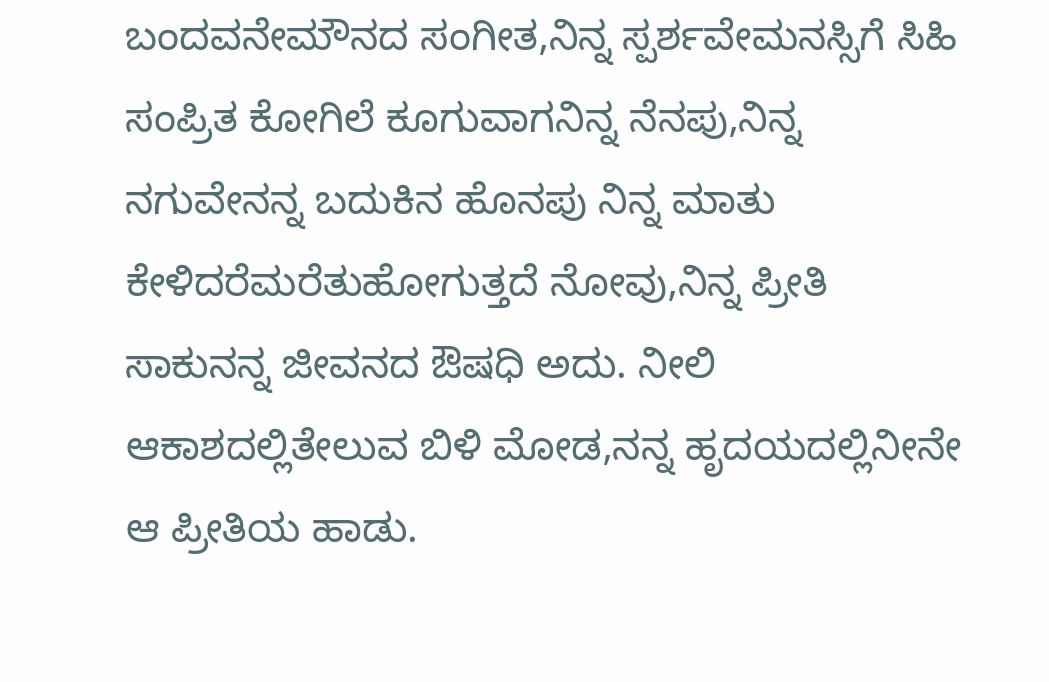ಬಂದವನೇಮೌನದ ಸಂಗೀತ,ನಿನ್ನ ಸ್ಪರ್ಶವೇಮನಸ್ಸಿಗೆ ಸಿಹಿ ಸಂಪ್ರಿತ ಕೋಗಿಲೆ ಕೂಗುವಾಗನಿನ್ನ ನೆನಪು,ನಿನ್ನ ನಗುವೇನನ್ನ ಬದುಕಿನ ಹೊನಪು ನಿನ್ನ ಮಾತು ಕೇಳಿದರೆಮರೆತುಹೋಗುತ್ತದೆ ನೋವು,ನಿನ್ನ ಪ್ರೀತಿ ಸಾಕುನನ್ನ ಜೀವನದ ಔಷಧಿ ಅದು. ನೀಲಿ ಆಕಾಶದಲ್ಲಿತೇಲುವ ಬಿಳಿ ಮೋಡ,ನನ್ನ ಹೃದಯದಲ್ಲಿನೀನೇ ಆ ಪ್ರೀತಿಯ ಹಾಡು.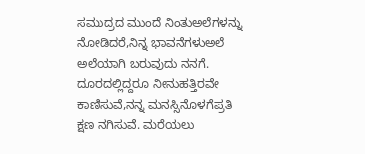ಸಮುದ್ರದ ಮುಂದೆ ನಿಂತುಅಲೆಗಳನ್ನು ನೋಡಿದರೆ,ನಿನ್ನ ಭಾವನೆಗಳುಅಲೆ ಅಲೆಯಾಗಿ ಬರುವುದು ನನಗೆ. ದೂರದಲ್ಲಿದ್ದರೂ ನೀನುಹತ್ತಿರವೇ ಕಾಣಿಸುವೆ,ನನ್ನ ಮನಸ್ಸಿನೊಳಗೆಪ್ರತಿ ಕ್ಷಣ ನಗಿಸುವೆ. ಮರೆಯಲು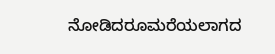ನೋಡಿದರೂಮರೆಯಲಾಗದ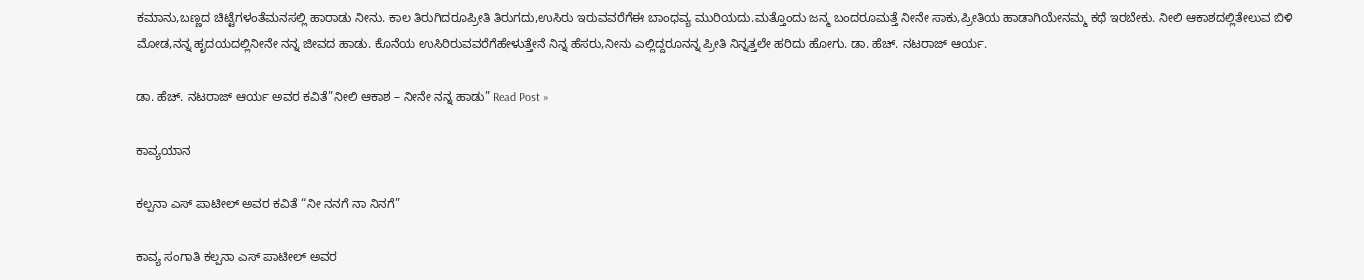ಕಮಾನು,ಬಣ್ಣದ ಚಿಟ್ಟೆಗಳಂತೆಮನಸಲ್ಲಿ ಹಾರಾಡು ನೀನು. ಕಾಲ ತಿರುಗಿದರೂಪ್ರೀತಿ ತಿರುಗದು,ಉಸಿರು ಇರುವವರೆಗೆಈ ಬಾಂಧವ್ಯ ಮುರಿಯದು.ಮತ್ತೊಂದು ಜನ್ಮ ಬಂದರೂಮತ್ತೆ ನೀನೇ ಸಾಕು,ಪ್ರೀತಿಯ ಹಾಡಾಗಿಯೇನಮ್ಮ ಕಥೆ ಇರಬೇಕು. ನೀಲಿ ಆಕಾಶದಲ್ಲಿತೇಲುವ ಬಿಳಿ ಮೋಡ,ನನ್ನ ಹೃದಯದಲ್ಲಿನೀನೇ ನನ್ನ ಜೀವದ ಹಾಡು. ಕೊನೆಯ ಉಸಿರಿರುವವರೆಗೆಹೇಳುತ್ತೇನೆ ನಿನ್ನ ಹೆಸರು,ನೀನು ಎಲ್ಲಿದ್ದರೂನನ್ನ ಪ್ರೀತಿ ನಿನ್ನತ್ತಲೇ ಹರಿದು ಹೋಗು. ಡಾ. ಹೆಚ್. ನಟರಾಜ್ ಆರ್ಯ.

ಡಾ. ಹೆಚ್. ನಟರಾಜ್ ಆರ್ಯ ಅವರ ಕವಿತೆ”ನೀಲಿ ಆಕಾಶ – ನೀನೇ ನನ್ನ ಹಾಡು” Read Post »

ಕಾವ್ಯಯಾನ

ಕಲ್ಪನಾ ಎಸ್‌ ಪಾಟೀಲ್‌ ಅವರ ಕವಿತೆ “ನೀ ನನಗೆ ನಾ ನಿನಗೆ”

ಕಾವ್ಯ ಸಂಗಾತಿ ಕಲ್ಪನಾ ಎಸ್‌ ಪಾಟೀಲ್‌ ಅವರ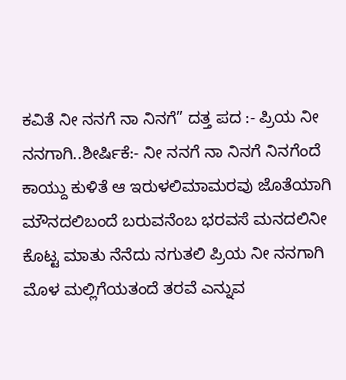ಕವಿತೆ ನೀ ನನಗೆ ನಾ ನಿನಗೆ” ದತ್ತ ಪದ :- ಪ್ರಿಯ ನೀ ನನಗಾಗಿ..ಶೀರ್ಷಿಕೆ:- ನೀ ನನಗೆ ನಾ ನಿನಗೆ ನಿನಗೆಂದೆ ಕಾಯ್ದು ಕುಳಿತೆ ಆ ಇರುಳಲಿಮಾಮರವು ಜೊತೆಯಾಗಿ ಮೌನದಲಿಬಂದೆ ಬರುವನೆಂಬ ಭರವಸೆ ಮನದಲಿನೀ ಕೊಟ್ಟ ಮಾತು ನೆನೆದು ನಗುತಲಿ ಪ್ರಿಯ ನೀ ನನಗಾಗಿ ಮೊಳ ಮಲ್ಲಿಗೆಯತಂದೆ ತರವೆ ಎನ್ನುವ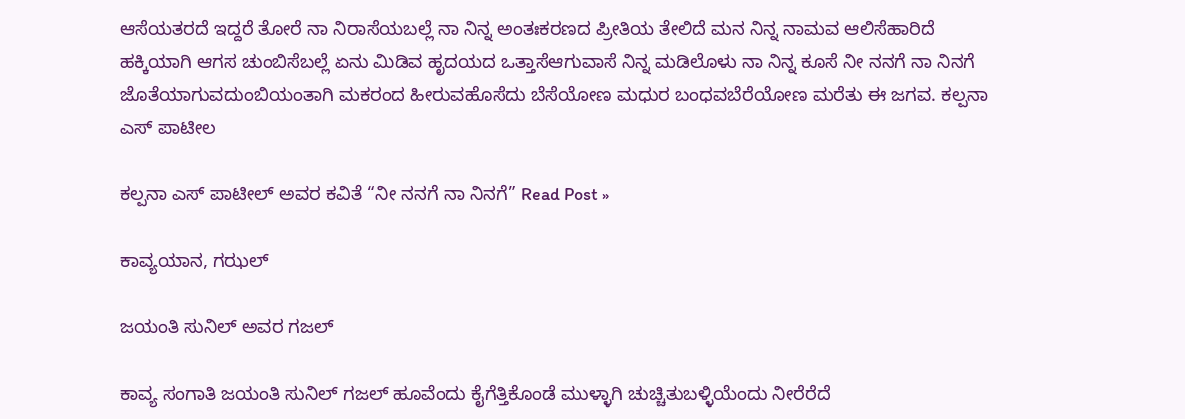ಆಸೆಯತರದೆ ಇದ್ದರೆ ತೋರೆ ನಾ ನಿರಾಸೆಯಬಲ್ಲೆ ನಾ ನಿನ್ನ ಅಂತಃಕರಣದ ಪ್ರೀತಿಯ ತೇಲಿದೆ ಮನ ನಿನ್ನ ನಾಮವ ಆಲಿಸೆಹಾರಿದೆ ಹಕ್ಕಿಯಾಗಿ ಆಗಸ ಚುಂಬಿಸೆಬಲ್ಲೆ ಏನು ಮಿಡಿವ ಹೃದಯದ ಒತ್ತಾಸೆಆಗುವಾಸೆ ನಿನ್ನ ಮಡಿಲೊಳು ನಾ ನಿನ್ನ ಕೂಸೆ ನೀ ನನಗೆ ನಾ ನಿನಗೆ ಜೊತೆಯಾಗುವದುಂಬಿಯಂತಾಗಿ ಮಕರಂದ ಹೀರುವಹೊಸೆದು ಬೆಸೆಯೋಣ ಮಧುರ ಬಂಧವಬೆರೆಯೋಣ ಮರೆತು ಈ ಜಗವ. ಕಲ್ಪನಾ ಎಸ್ ಪಾಟೀಲ

ಕಲ್ಪನಾ ಎಸ್‌ ಪಾಟೀಲ್‌ ಅವರ ಕವಿತೆ “ನೀ ನನಗೆ ನಾ ನಿನಗೆ” Read Post »

ಕಾವ್ಯಯಾನ, ಗಝಲ್

ಜಯಂತಿ ಸುನಿಲ್ ಅವರ ಗಜಲ್

ಕಾವ್ಯ ಸಂಗಾತಿ ಜಯಂತಿ ಸುನಿಲ್ ಗಜಲ್ ಹೂವೆಂದು ಕೈಗೆತ್ತಿಕೊಂಡೆ ಮುಳ್ಳಾಗಿ ಚುಚ್ಚಿತುಬಳ್ಳಿಯೆಂದು ನೀರೆರೆದೆ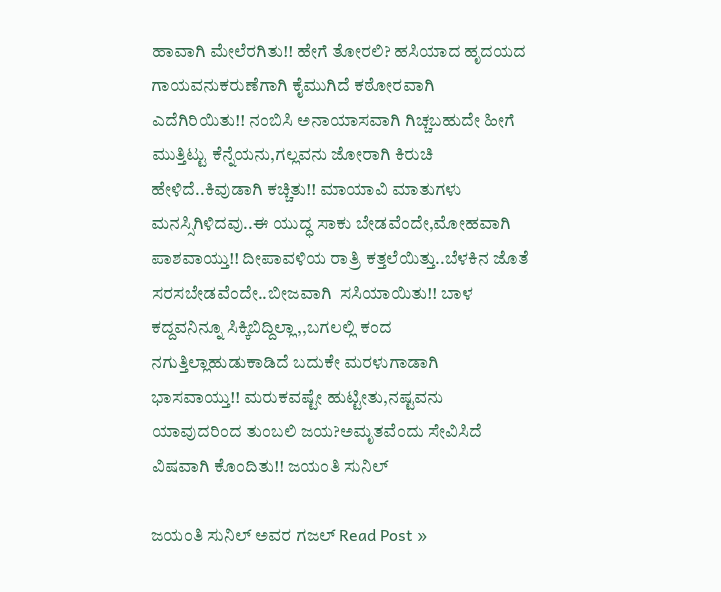ಹಾವಾಗಿ ಮೇಲೆರಗಿತು!! ಹೇಗೆ ತೋರಲಿ? ಹಸಿಯಾದ ಹೃದಯದ ಗಾಯವನುಕರುಣೆಗಾಗಿ ಕೈಮುಗಿದೆ ಕಠೋರವಾಗಿ ಎದೆಗಿರಿಯಿತು!! ನಂಬಿಸಿ ಅನಾಯಾಸವಾಗಿ ಗಿಚ್ಚಬಹುದೇ ಹೀಗೆ ಮುತ್ತಿಟ್ಟು ಕೆನ್ನೆಯನು,ಗಲ್ಲವನು ಜೋರಾಗಿ ಕಿರುಚಿ ಹೇಳಿದೆ..ಕಿವುಡಾಗಿ ಕಚ್ಚಿತು!! ಮಾಯಾವಿ ಮಾತುಗಳು ಮನಸ್ಸಿಗಿಳಿದವು..ಈ ಯುದ್ಧ ಸಾಕು ಬೇಡವೆಂದೇ,ಮೋಹವಾಗಿ ಪಾಶವಾಯ್ತು!! ದೀಪಾವಳಿಯ ರಾತ್ರಿ ಕತ್ತಲೆಯಿತ್ತು..ಬೆಳಕಿನ ಜೊತೆ ಸರಸಬೇಡವೆಂದೇ..ಬೀಜವಾಗಿ  ಸಸಿಯಾಯಿತು!! ಬಾಳ ಕದ್ದವನಿನ್ನೂ ಸಿಕ್ಕಿಬಿದ್ದಿಲ್ಲಾ,,ಬಗಲಲ್ಲಿ ಕಂದ ನಗುತ್ತಿಲ್ಲಾಹುಡುಕಾಡಿದೆ ಬದುಕೇ ಮರಳುಗಾಡಾಗಿ ಭಾಸವಾಯ್ತು!! ಮರುಕವಷ್ಟೇ ಹುಟ್ಟೀತು,ನಷ್ಟವನು ಯಾವುದರಿಂದ ತುಂಬಲಿ ಜಯ?ಅಮೃತವೆಂದು ಸೇವಿಸಿದೆ ವಿಷವಾಗಿ ಕೊಂದಿತು!! ಜಯಂತಿ ಸುನಿಲ್

ಜಯಂತಿ ಸುನಿಲ್ ಅವರ ಗಜಲ್ Read Post »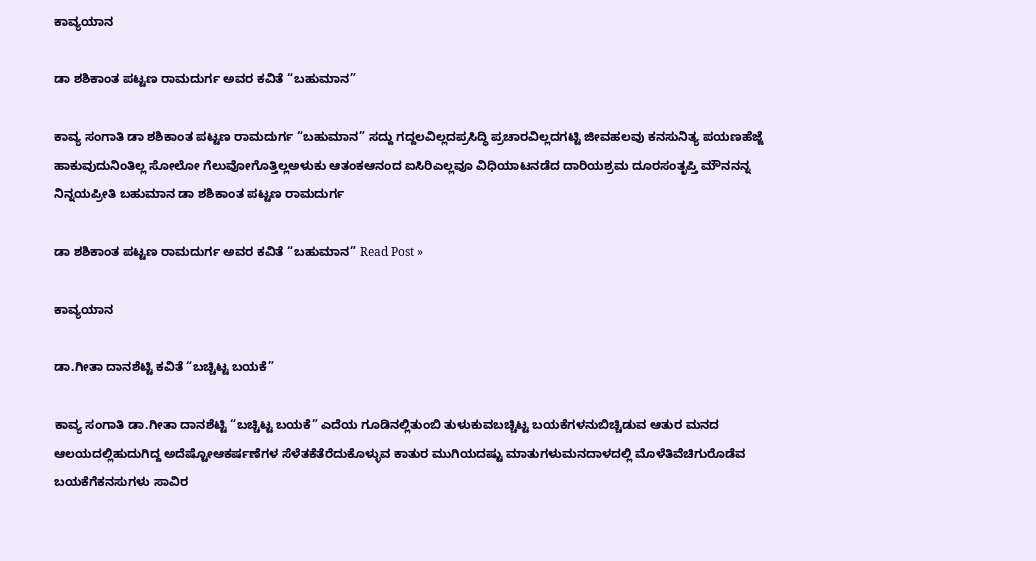ಕಾವ್ಯಯಾನ

ಡಾ ಶಶಿಕಾಂತ ಪಟ್ಟಣ ರಾಮದುರ್ಗ ಅವರ ಕವಿತೆ “ಬಹುಮಾನ”

ಕಾವ್ಯ ಸಂಗಾತಿ ಡಾ ಶಶಿಕಾಂತ ಪಟ್ಟಣ ರಾಮದುರ್ಗ “ಬಹುಮಾನ” ಸದ್ದು ಗದ್ದಲವಿಲ್ಲದಪ್ರಸಿದ್ಧಿ ಪ್ರಚಾರವಿಲ್ಲದಗಟ್ಟಿ ಜೀವಹಲವು ಕನಸುನಿತ್ಯ ಪಯಣಹೆಜ್ಜೆ ಹಾಕುವುದುನಿಂತಿಲ್ಲ ಸೋಲೋ ಗೆಲುವೋಗೊತ್ತಿಲ್ಲಅಳುಕು ಆತಂಕಆನಂದ ಐಸಿರಿಎಲ್ಲವೂ ವಿಧಿಯಾಟನಡೆದ ದಾರಿಯಶ್ರಮ ದೂರಸಂತೃಪ್ತಿ ಮೌನನನ್ನ ನಿನ್ನಯಪ್ರೀತಿ ಬಹುಮಾನ ಡಾ ಶಶಿಕಾಂತ ಪಟ್ಟಣ ರಾಮದುರ್ಗ

ಡಾ ಶಶಿಕಾಂತ ಪಟ್ಟಣ ರಾಮದುರ್ಗ ಅವರ ಕವಿತೆ “ಬಹುಮಾನ” Read Post »

ಕಾವ್ಯಯಾನ

ಡಾ.ಗೀತಾ ದಾನಶೆಟ್ಟಿ ಕವಿತೆ “ಬಚ್ಚಿಟ್ಟ ಬಯಕೆ”

ಕಾವ್ಯ ಸಂಗಾತಿ ಡಾ.ಗೀತಾ ದಾನಶೆಟ್ಟಿ “ಬಚ್ಚಿಟ್ಟ ಬಯಕೆ” ಎದೆಯ ಗೂಡಿನಲ್ಲಿತುಂಬಿ ತುಳುಕುವಬಚ್ಚಿಟ್ಟ ಬಯಕೆಗಳನುಬಿಚ್ಚಿಡುವ ಆತುರ ಮನದ ಆಲಯದಲ್ಲಿಹುದುಗಿದ್ದ ಅದೆಷ್ಟೋಆಕರ್ಷಣೆಗಳ ಸೆಳೆತಕೆತೆರೆದುಕೊಳ್ಳುವ ಕಾತುರ ಮುಗಿಯದಷ್ಟು ಮಾತುಗಳುಮನದಾಳದಲ್ಲಿ ಮೊಳೆತಿವೆಚಿಗುರೊಡೆವ ಬಯಕೆಗೆಕನಸುಗಳು ಸಾವಿರ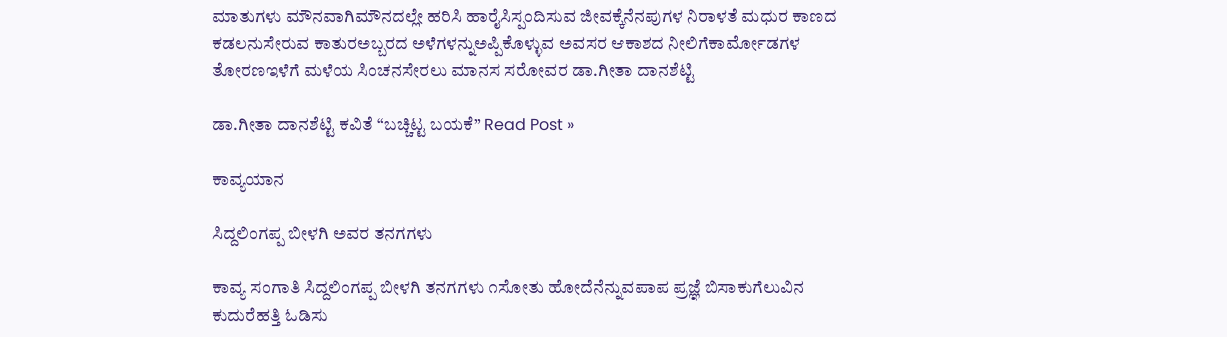ಮಾತುಗಳು ಮೌನವಾಗಿಮೌನದಲ್ಲೇ ಹರಿಸಿ ಹಾರೈಸಿಸ್ಪಂದಿಸುವ ಜೀವಕ್ಕೆನೆನಪುಗಳ ನಿರಾಳತೆ ಮಧುರ ಕಾಣದ ಕಡಲನುಸೇರುವ ಕಾತುರಅಬ್ಬರದ ಅಳೆಗಳನ್ನುಅಪ್ಪಿಕೊಳ್ಳುವ ಅವಸರ ಆಕಾಶದ ನೀಲಿಗೆಕಾರ್ಮೋಡಗಳ ತೋರಣಇಳೆಗೆ ಮಳೆಯ ಸಿಂಚನಸೇರಲು ಮಾನಸ ಸರೋವರ ಡಾ.ಗೀತಾ ದಾನಶೆಟ್ಟಿ

ಡಾ.ಗೀತಾ ದಾನಶೆಟ್ಟಿ ಕವಿತೆ “ಬಚ್ಚಿಟ್ಟ ಬಯಕೆ” Read Post »

ಕಾವ್ಯಯಾನ

ಸಿದ್ದಲಿಂಗಪ್ಪ ಬೀಳಗಿ ಅವರ ತನಗಗಳು

ಕಾವ್ಯ ಸಂಗಾತಿ ಸಿದ್ದಲಿಂಗಪ್ಪ ಬೀಳಗಿ ತನಗಗಳು ೧ಸೋತು ಹೋದೆನೆನ್ನುವಪಾಪ ಪ್ರಜ್ಞೆ ಬಿಸಾಕುಗೆಲುವಿನ ಕುದುರೆಹತ್ತಿ ಓಡಿಸು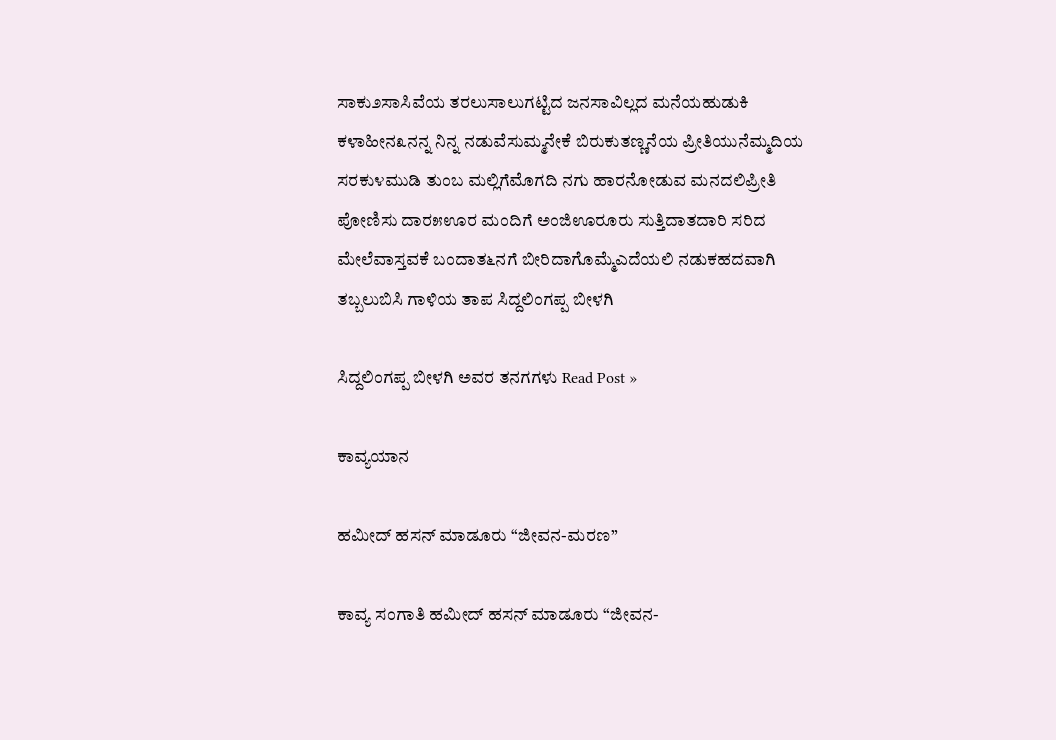ಸಾಕು೨ಸಾಸಿವೆಯ ತರಲುಸಾಲುಗಟ್ಟಿದ ಜನಸಾವಿಲ್ಲದ ಮನೆಯಹುಡುಕಿ ಕಳಾಹೀನ೩ನನ್ನ ನಿನ್ನ ನಡುವೆಸುಮ್ಮನೇಕೆ ಬಿರುಕುತಣ್ಣನೆಯ ಪ್ರೀತಿಯುನೆಮ್ಮದಿಯ ಸರಕು೪ಮುಡಿ ತುಂಬ ಮಲ್ಲಿಗೆಮೊಗದಿ ನಗು ಹಾರನೋಡುವ ಮನದಲಿಪ್ರೀತಿ ಪೋಣಿಸು ದಾರ೫ಊರ ಮಂದಿಗೆ ಅಂಜಿಊರೂರು ಸುತ್ತಿದಾತದಾರಿ ಸರಿದ ಮೇಲೆವಾಸ್ತವಕೆ ಬಂದಾತ೬ನಗೆ ಬೀರಿದಾಗೊಮ್ಮೆಎದೆಯಲಿ ನಡುಕಹದವಾಗಿ ತಬ್ಬಲುಬಿಸಿ ಗಾಳಿಯ ತಾಪ ಸಿದ್ದಲಿಂಗಪ್ಪ ಬೀಳಗಿ

ಸಿದ್ದಲಿಂಗಪ್ಪ ಬೀಳಗಿ ಅವರ ತನಗಗಳು Read Post »

ಕಾವ್ಯಯಾನ

ಹಮೀದ್ ಹಸನ್ ಮಾಡೂರು “ಜೀವನ-ಮರಣ”

ಕಾವ್ಯ ಸಂಗಾತಿ ಹಮೀದ್ ಹಸನ್ ಮಾಡೂರು “ಜೀವನ-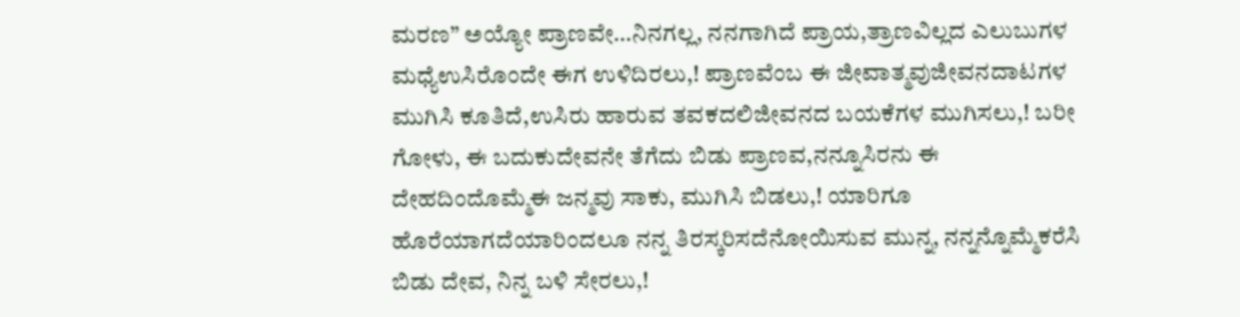ಮರಣ” ಅಯ್ಯೋ ಪ್ರಾಣವೇ…ನಿನಗಲ್ಲ, ನನಗಾಗಿದೆ ಪ್ರಾಯ,ತ್ರಾಣವಿಲ್ಲದ ಎಲುಬುಗಳ ಮಧ್ಯೆಉಸಿರೊಂದೇ ಈಗ ಉಳಿದಿರಲು,! ಪ್ರಾಣವೆಂಬ ಈ ಜೀವಾತ್ಮವುಜೀವನದಾಟಗಳ ಮುಗಿಸಿ ಕೂತಿದೆ,ಉಸಿರು ಹಾರುವ ತವಕದಲಿಜೀವನದ ಬಯಕೆಗಳ ಮುಗಿಸಲು,! ಬರೀ ಗೋಳು, ಈ ಬದುಕುದೇವನೇ ತೆಗೆದು ಬಿಡು ಪ್ರಾಣವ,ನನ್ನೂಸಿರನು ಈ ದೇಹದಿಂದೊಮ್ಮೆಈ ಜನ್ಮವು ಸಾಕು, ಮುಗಿಸಿ ಬಿಡಲು,! ಯಾರಿಗೂ ಹೊರೆಯಾಗದೆಯಾರಿಂದಲೂ ನನ್ನ ತಿರಸ್ಕರಿಸದೆನೋಯಿಸುವ ಮುನ್ನ, ನನ್ನನ್ನೊಮ್ಮೆಕರೆಸಿ ಬಿಡು ದೇವ, ನಿನ್ನ ಬಳಿ ಸೇರಲು,!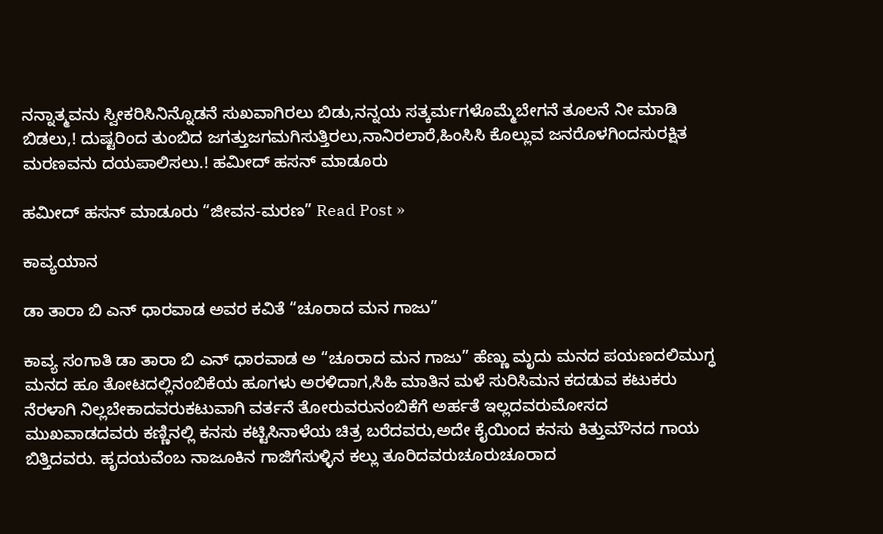ನನ್ನಾತ್ಮವನು ಸ್ವೀಕರಿಸಿನಿನ್ನೊಡನೆ ಸುಖವಾಗಿರಲು ಬಿಡು,ನನ್ನಯ ಸತ್ಕರ್ಮಗಳೊಮ್ಮೆಬೇಗನೆ ತೂಲನೆ ನೀ ಮಾಡಿ ಬಿಡಲು,! ದುಷ್ಟರಿಂದ ತುಂಬಿದ ಜಗತ್ತುಜಗಮಗಿಸುತ್ತಿರಲು,ನಾನಿರಲಾರೆ,ಹಿಂಸಿಸಿ ಕೊಲ್ಲುವ ಜನರೊಳಗಿಂದಸುರಕ್ಷಿತ ಮರಣವನು ದಯಪಾಲಿಸಲು.! ಹಮೀದ್ ಹಸನ್ ಮಾಡೂರು

ಹಮೀದ್ ಹಸನ್ ಮಾಡೂರು “ಜೀವನ-ಮರಣ” Read Post »

ಕಾವ್ಯಯಾನ

ಡಾ ತಾರಾ ಬಿ ಎನ್ ಧಾರವಾಡ ಅವರ ಕವಿತೆ “ಚೂರಾದ ಮನ ಗಾಜು”

ಕಾವ್ಯ ಸಂಗಾತಿ ಡಾ ತಾರಾ ಬಿ ಎನ್ ಧಾರವಾಡ ಅ “ಚೂರಾದ ಮನ ಗಾಜು” ಹೆಣ್ಣು ಮೃದು ಮನದ ಪಯಣದಲಿಮುಗ್ಧ ಮನದ ಹೂ ತೋಟದಲ್ಲಿನಂಬಿಕೆಯ ಹೂಗಳು ಅರಳಿದಾಗ,ಸಿಹಿ ಮಾತಿನ ಮಳೆ ಸುರಿಸಿಮನ ಕದಡುವ ಕಟುಕರು ನೆರಳಾಗಿ ನಿಲ್ಲಬೇಕಾದವರುಕಟುವಾಗಿ ವರ್ತನೆ ತೋರುವರುನಂಬಿಕೆಗೆ ಅರ್ಹತೆ ಇಲ್ಲದವರುಮೋಸದ  ಮುಖವಾಡದವರು ಕಣ್ಣಿನಲ್ಲಿ ಕನಸು ಕಟ್ಟಿಸಿನಾಳೆಯ ಚಿತ್ರ ಬರೆದವರು,ಅದೇ ಕೈಯಿಂದ ಕನಸು ಕಿತ್ತುಮೌನದ ಗಾಯ ಬಿತ್ತಿದವರು. ಹೃದಯವೆಂಬ ನಾಜೂಕಿನ ಗಾಜಿಗೆಸುಳ್ಳಿನ ಕಲ್ಲು ತೂರಿದವರುಚೂರುಚೂರಾದ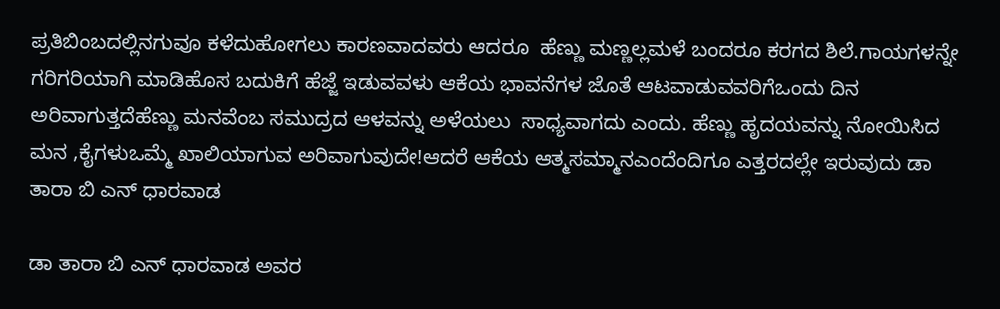ಪ್ರತಿಬಿಂಬದಲ್ಲಿನಗುವೂ ಕಳೆದುಹೋಗಲು ಕಾರಣವಾದವರು ಆದರೂ  ಹೆಣ್ಣು ಮಣ್ಣಲ್ಲಮಳೆ ಬಂದರೂ ಕರಗದ ಶಿಲೆ.ಗಾಯಗಳನ್ನೇ ಗರಿಗರಿಯಾಗಿ ಮಾಡಿಹೊಸ ಬದುಕಿಗೆ ಹೆಜ್ಜೆ ಇಡುವವಳು ಆಕೆಯ ಭಾವನೆಗಳ ಜೊತೆ ಆಟವಾಡುವವರಿಗೆಒಂದು ದಿನ ಅರಿವಾಗುತ್ತದೆಹೆಣ್ಣು ಮನವೆಂಬ ಸಮುದ್ರದ ಆಳವನ್ನು ಅಳೆಯಲು  ಸಾಧ್ಯವಾಗದು ಎಂದು. ಹೆಣ್ಣು ಹೃದಯವನ್ನು ನೋಯಿಸಿದ  ಮನ ,ಕೈಗಳುಒಮ್ಮೆ ಖಾಲಿಯಾಗುವ ಅರಿವಾಗುವುದೇ!ಆದರೆ ಆಕೆಯ ಆತ್ಮಸಮ್ಮಾನಎಂದೆಂದಿಗೂ ಎತ್ತರದಲ್ಲೇ ಇರುವುದು ಡಾ ತಾರಾ ಬಿ ಎನ್ ಧಾರವಾಡ

ಡಾ ತಾರಾ ಬಿ ಎನ್ ಧಾರವಾಡ ಅವರ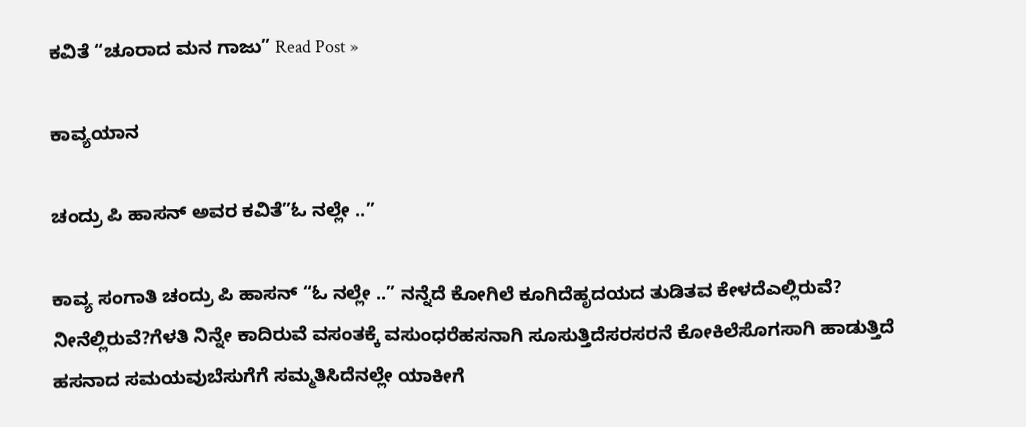ಕವಿತೆ “ಚೂರಾದ ಮನ ಗಾಜು” Read Post »

ಕಾವ್ಯಯಾನ

ಚಂದ್ರು ಪಿ ಹಾಸನ್ ಅವರ ಕವಿತೆ”ಓ ನಲ್ಲೇ ..”

ಕಾವ್ಯ ಸಂಗಾತಿ ಚಂದ್ರು ಪಿ ಹಾಸನ್ “ಓ ನಲ್ಲೇ ..” ನನ್ನೆದೆ ಕೋಗಿಲೆ ಕೂಗಿದೆಹೃದಯದ ತುಡಿತವ ಕೇಳದೆಎಲ್ಲಿರುವೆ?  ನೀನೆಲ್ಲಿರುವೆ?ಗೆಳತಿ ನಿನ್ನೇ ಕಾದಿರುವೆ ವಸಂತಕ್ಕೆ ವಸುಂಧರೆಹಸನಾಗಿ ಸೂಸುತ್ತಿದೆಸರಸರನೆ ಕೋಕಿಲೆಸೊಗಸಾಗಿ ಹಾಡುತ್ತಿದೆ ಹಸನಾದ ಸಮಯವುಬೆಸುಗೆಗೆ ಸಮ್ಮತಿಸಿದೆನಲ್ಲೇ ಯಾಕೀಗೆ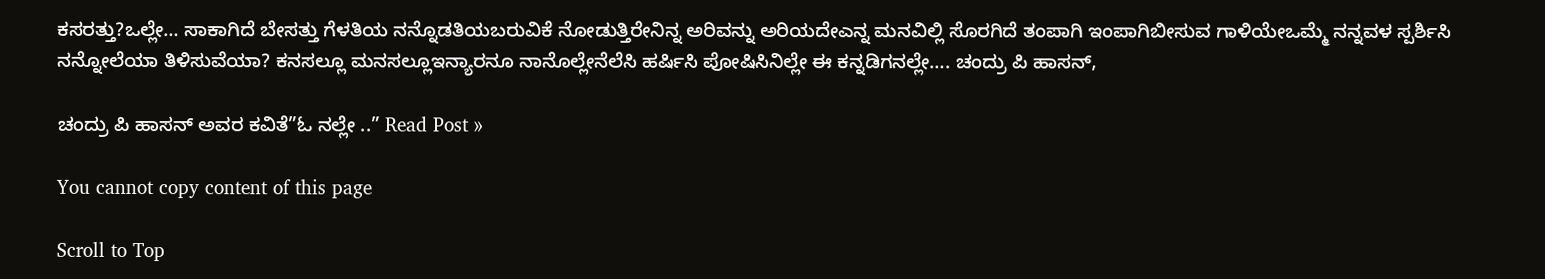ಕಸರತ್ತು?ಒಲ್ಲೇ… ಸಾಕಾಗಿದೆ ಬೇಸತ್ತು ಗೆಳತಿಯ ನನ್ನೊಡತಿಯಬರುವಿಕೆ ನೋಡುತ್ತಿರೇನಿನ್ನ ಅರಿವನ್ನು ಅರಿಯದೇಎನ್ನ ಮನವಿಲ್ಲಿ ಸೊರಗಿದೆ ತಂಪಾಗಿ ಇಂಪಾಗಿಬೀಸುವ ಗಾಳಿಯೇಒಮ್ಮೆ ನನ್ನವಳ ಸ್ಪರ್ಶಿಸಿ ನನ್ನೋಲೆಯಾ ತಿಳಿಸುವೆಯಾ? ಕನಸಲ್ಲೂ ಮನಸಲ್ಲೂಇನ್ಯಾರನೂ ನಾನೊಲ್ಲೇನೆಲೆಸಿ ಹರ್ಷಿಸಿ ಪೋಷಿಸಿನಿಲ್ಲೇ ಈ ಕನ್ನಡಿಗನಲ್ಲೇ…. ಚಂದ್ರು ಪಿ ಹಾಸನ್,

ಚಂದ್ರು ಪಿ ಹಾಸನ್ ಅವರ ಕವಿತೆ”ಓ ನಲ್ಲೇ ..” Read Post »

You cannot copy content of this page

Scroll to Top